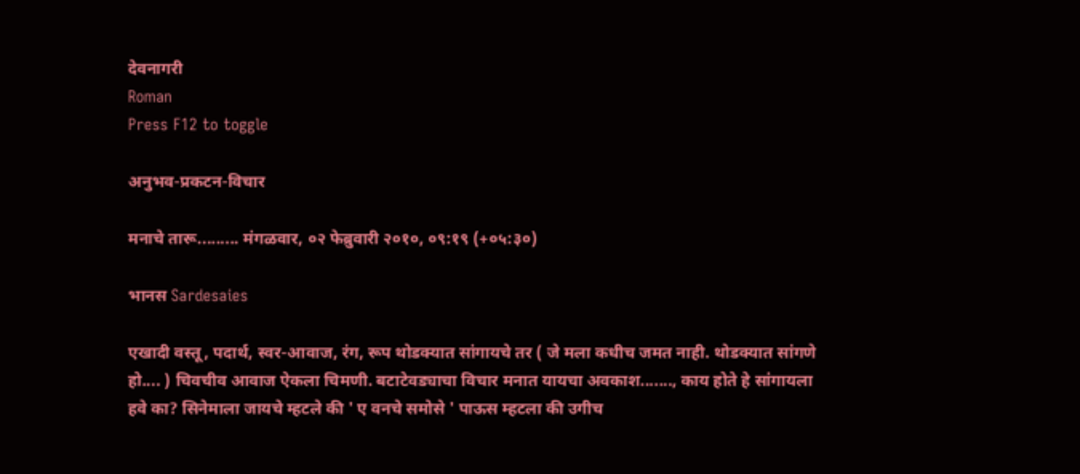देवनागरी
Roman
Press F12 to toggle

अनुभव-प्रकटन-विचार

मनाचे तारू......... मंगळवार, ०२ फेब्रुवारी २०१०, ०९:१९ (+०५:३०)

भानस Sardesaies

एखादी वस्तू, पदार्थ, स्वर-आवाज, रंग, रूप थोडक्यात सांगायचे तर ( जे मला कधीच जमत नाही. थोडक्यात सांगणे हो.... ) चिवचीव आवाज ऐकला चिमणी. बटाटेवड्याचा विचार मनात यायचा अवकाश......., काय होते हे सांगायला हवे का? सिनेमाला जायचे म्हटले की ' ए वनचे समोसे ' पाऊस म्हटला की उगीच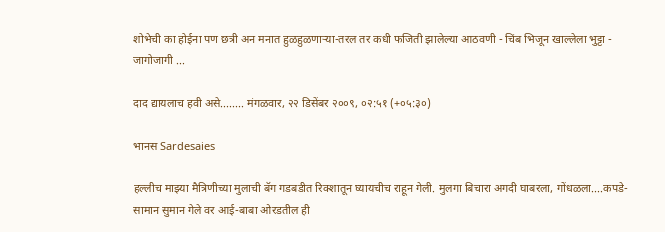शोभेची का होईना पण छत्री अन मनात हुळहुळणाऱ्या-तरल तर कधी फजिती झालेल्या आठवणी - चिंब भिजून खाल्लेला भुट्टा - जागोजागी ...

दाद द्यायलाच हवी असे........ मंगळवार, २२ डिसेंबर २००९, ०२:५१ (+०५:३०)

भानस Sardesaies

हल्लीच माझ्या मैत्रिणीच्या मुलाची बॅग गडबडीत रिक्शातून घ्यायचीच राहून गेली. मुलगा बिचारा अगदी घाबरला, गोंधळला....कपडे-सामान सुमान गेले वर आई-बाबा ओरडतील ही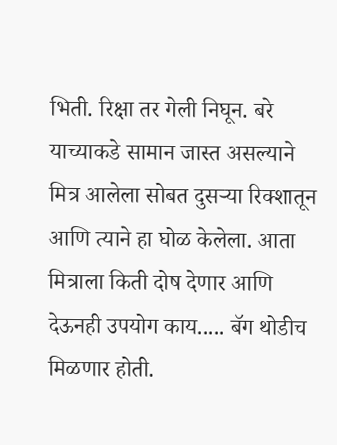भिती. रिक्षा तर गेली निघून. बरे याच्याकडे सामान जास्त असल्याने मित्र आलेला सोबत दुसऱ्या रिक्शातून आणि त्याने हा घोळ केलेला. आता मित्राला किती दोष देणार आणि देऊनही उपयोग काय..... बॅग थोडीच मिळणार होती.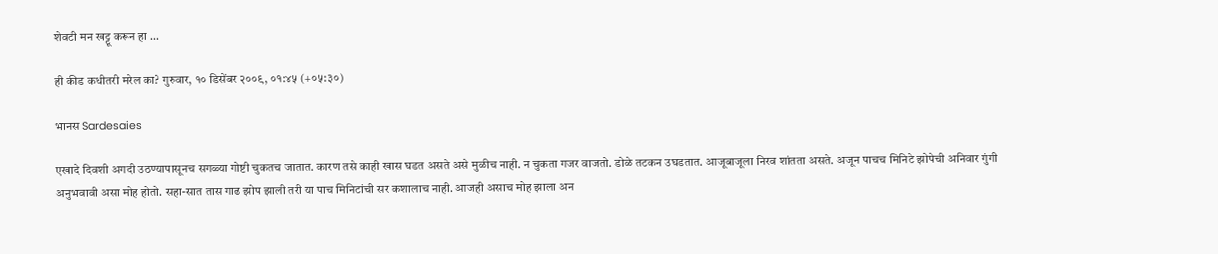शेवटी मन खट्टू करून हा ...

ही कीड कधीतरी मरेल का? गुरुवार, १० डिसेंबर २००९, ०१:४५ (+०५:३०)

भानस Sardesaies

एखादे दिवशी अगदी उठण्यापासूनच सगळ्या गोष्टी चुकतच जातात. कारण तसे काही खास घडत असते असे मुळीच नाही. न चुकता गजर वाजतो. डोळे तटकन उघडतात. आजूबाजूला निरव शांतता असते. अजून पाचच मिनिटे झोपेची अनिवार गुंगी अनुभवावी असा मोह होतो. सहा-सात तास गाढ झोप झाली तरी या पाच मिनिटांची सर कशालाच नाही. आजही असाच मोह झाला अन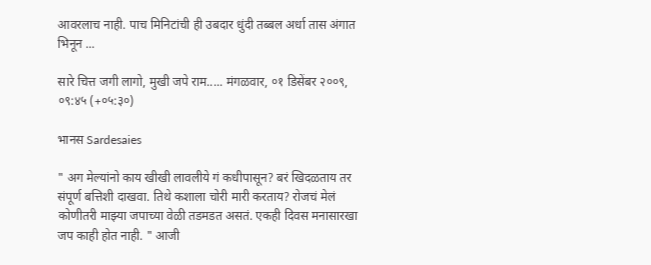आवरलाच नाही. पाच मिनिटांची ही उबदार धुंदी तब्बल अर्धा तास अंगात भिनून ...

सारे चित्त जगी लागो, मुखी जपे राम..... मंगळवार, ०१ डिसेंबर २००९, ०९:४५ (+०५:३०)

भानस Sardesaies

" अग मेल्यांनो काय खीखी लावलीये गं कधीपासून? बरं खिदळताय तर संपूर्ण बत्तिशी दाखवा. तिथे कशाला चोरी मारी करताय? रोजचं मेलं कोणीतरी माझ्या जपाच्या वेळी तडमडत असतं. एकही दिवस मनासारखा जप काही होत नाही. " आजी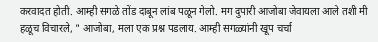करवादत होती. आम्ही सगळे तोंड दाबून लांब पळून गेलो. मग दुपारी आजोबा जेवायला आले तशी मी हळूच विचारले, " आजोबा, मला एक प्रश्न पडलाय. आम्ही सगळ्यांनी खूप चर्चा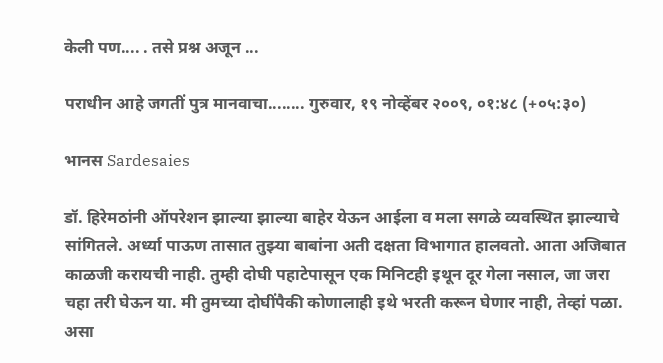केली पण.... . तसे प्रश्न अजून ...

पराधीन आहे जगतीं पुत्र मानवाचा........ गुरुवार, १९ नोव्हेंबर २००९, ०१:४८ (+०५:३०)

भानस Sardesaies

डॉ. हिरेमठांनी ऑपरेशन झाल्या झाल्या बाहेर येऊन आईला व मला सगळे व्यवस्थित झाल्याचे सांगितले. अर्ध्या पाऊण तासात तुझ्या बाबांना अती दक्षता विभागात हालवतो. आता अजिबात काळजी करायची नाही. तुम्ही दोघी पहाटेपासून एक मिनिटही इथून दूर गेला नसाल, जा जरा चहा तरी घेऊन या. मी तुमच्या दोघींपैकी कोणालाही इथे भरती करून घेणार नाही, तेव्हां पळा. असा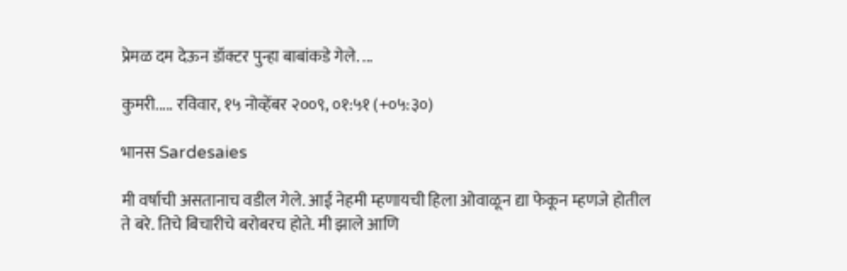प्रेमळ दम देऊन डॉक्टर पुन्हा बाबांकडे गेले. ...

कुमरी..... रविवार, १५ नोव्हेंबर २००९, ०१:५१ (+०५:३०)

भानस Sardesaies

मी वर्षाची असतानाच वडील गेले. आई नेहमी म्हणायची हिला ओवाळून द्या फेकून म्हणजे होतील ते बरे. तिचे बिचारीचे बरोबरच होते. मी झाले आणि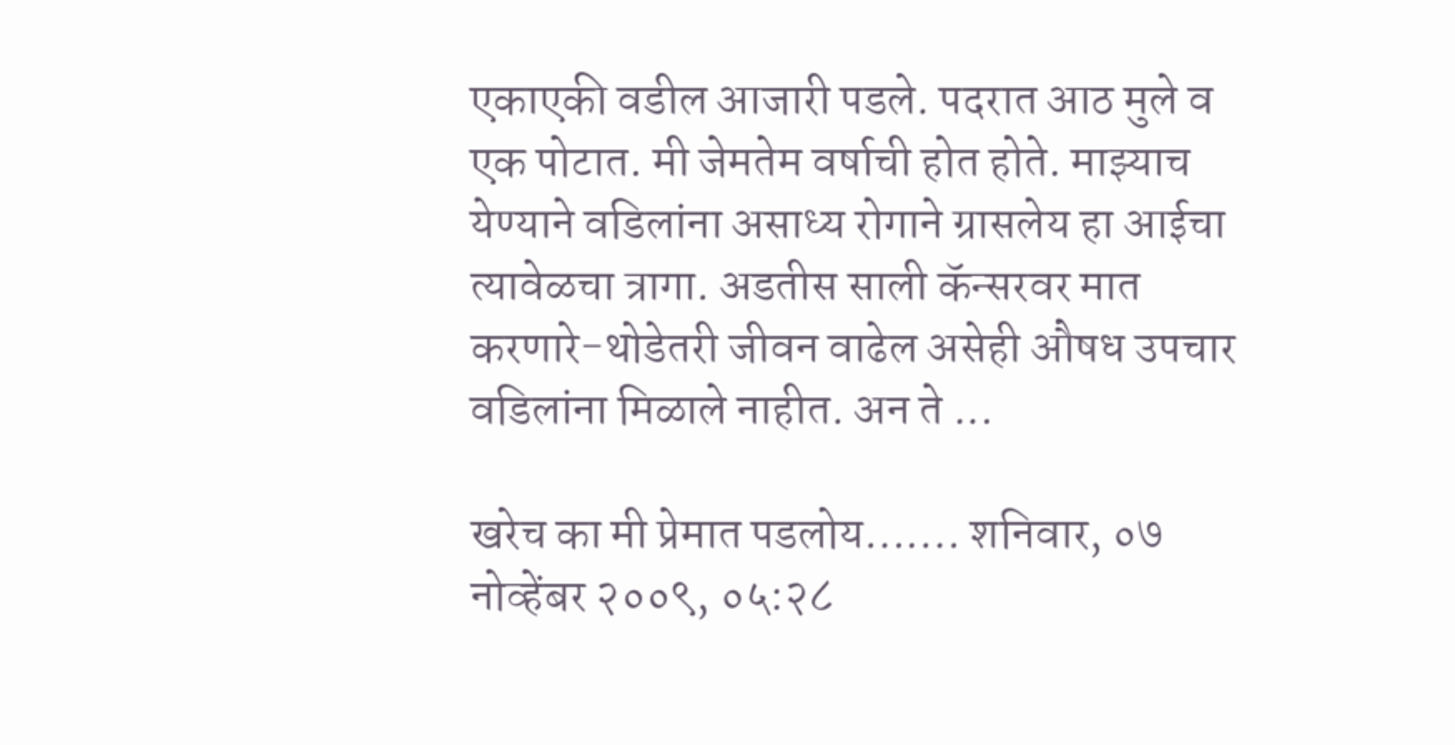एकाएकी वडील आजारी पडले. पदरात आठ मुले व एक पोटात. मी जेमतेम वर्षाची होत होते. माझ्याच येण्याने वडिलांना असाध्य रोगाने ग्रासलेय हा आईचा त्यावेळचा त्रागा. अडतीस साली कॅन्सरवर मात करणारे-थोडेतरी जीवन वाढेल असेही औषध उपचार वडिलांना मिळाले नाहीत. अन ते ...

खरेच का मी प्रेमात पडलोय....... शनिवार, ०७ नोव्हेंबर २००९, ०५:२८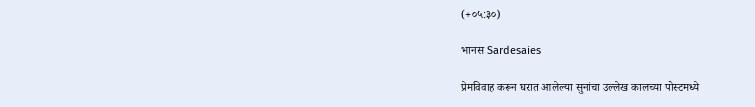(+०५:३०)

भानस Sardesaies

प्रेमविवाह करून घरात आलेल्या सुनांचा उल्लेख कालच्या पोस्टमध्ये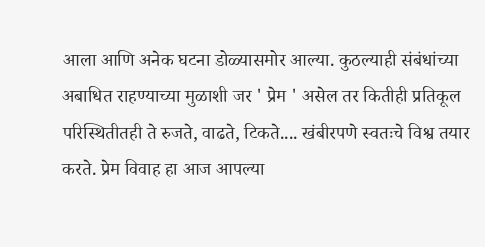आला आणि अनेक घटना डोळ्यासमोर आल्या. कुठल्याही संबंधांच्या अबाधित राहण्याच्या मुळाशी जर ' प्रेम ' असेल तर कितीही प्रतिकूल परिस्थितीतही ते रुजते, वाढते, टिकते.... खंबीरपणे स्वतःचे विश्व तयार करते. प्रेम विवाह हा आज आपल्या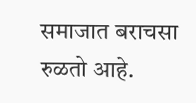समाजात बराचसा रुळतो आहे.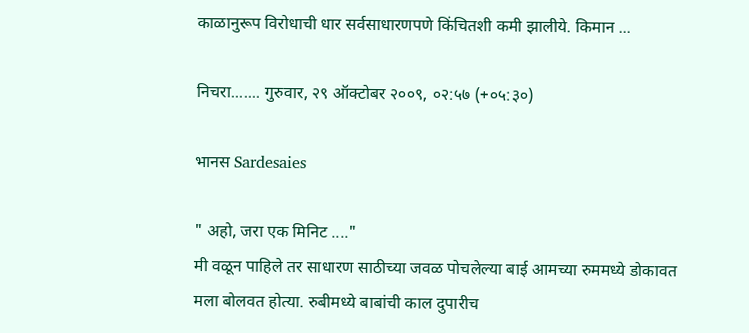काळानुरूप विरोधाची धार सर्वसाधारणपणे किंचितशी कमी झालीये. किमान ...

निचरा....... गुरुवार, २९ ऑक्टोबर २००९, ०२:५७ (+०५:३०)

भानस Sardesaies

" अहो, जरा एक मिनिट ...."
मी वळून पाहिले तर साधारण साठीच्या जवळ पोचलेल्या बाई आमच्या रुममध्ये डोकावत मला बोलवत होत्या. रुबीमध्ये बाबांची काल दुपारीच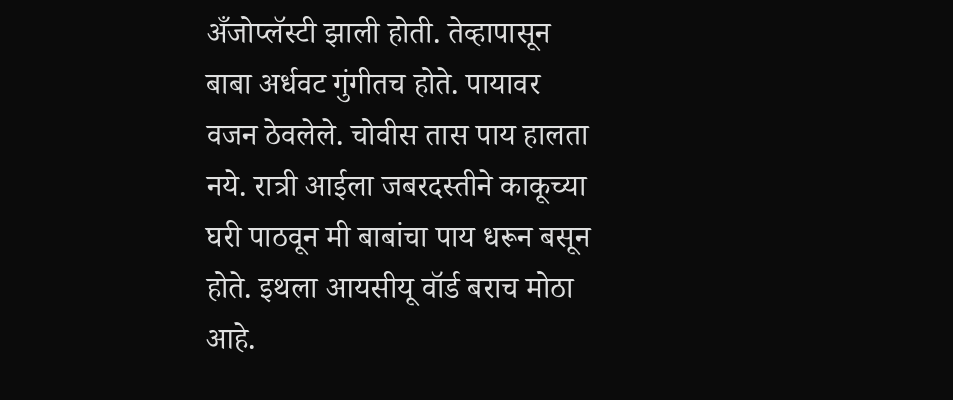अँजोप्लॅस्टी झाली होती. तेव्हापासून बाबा अर्धवट गुंगीतच होते. पायावर वजन ठेवलेले. चोवीस तास पाय हालता नये. रात्री आईला जबरदस्तीने काकूच्या घरी पाठवून मी बाबांचा पाय धरून बसून होते. इथला आयसीयू वॉर्ड बराच मोठा आहे.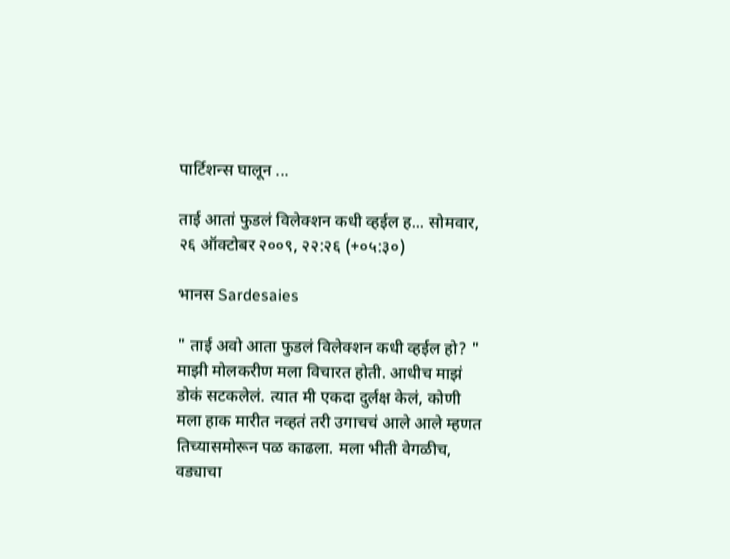पार्टिशन्स घालून ...

ताई आतां फुडलं विलेक्शन कधी व्हईल ह... सोमवार, २६ ऑक्टोबर २००९, २२:२६ (+०५:३०)

भानस Sardesaies

" ताई अवो आता फुडलं विलेक्शन कधी व्हईल हो? " माझी मोलकरीण मला विचारत होती. आधीच माझं डोकं सटकलेलं. त्यात मी एकदा दुर्लक्ष केलं, कोणी मला हाक मारीत नव्हतं तरी उगाचचं आले आले म्हणत तिच्यासमोरून पळ काढला. मला भीती वेगळीच, वड्याचा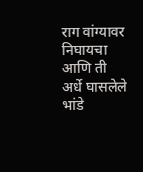राग वांग्यावर निघायचा आणि ती अर्धे घासलेले भांडे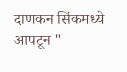दाणकन सिंकमध्ये आपटून "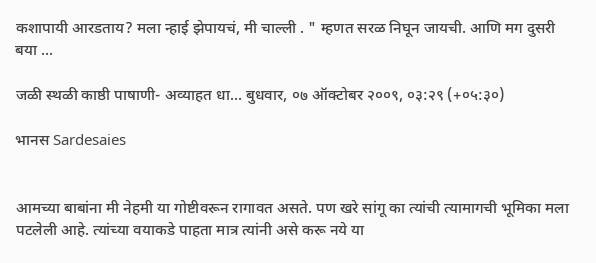कशापायी आरडताय? मला न्हाई झेपायचं, मी चाल्ली . " म्हणत सरळ निघून जायची. आणि मग दुसरी बया ...

जळी स्थळी काष्ठी पाषाणी- अव्याहत धा... बुधवार, ०७ ऑक्टोबर २००९, ०३:२९ (+०५:३०)

भानस Sardesaies


आमच्या बाबांना मी नेहमी या गोष्टीवरून रागावत असते. पण खरे सांगू का त्यांची त्यामागची भूमिका मला पटलेली आहे. त्यांच्या वयाकडे पाहता मात्र त्यांनी असे करू नये या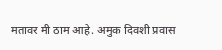मतावर मी ठाम आहे. अमुक दिवशी प्रवास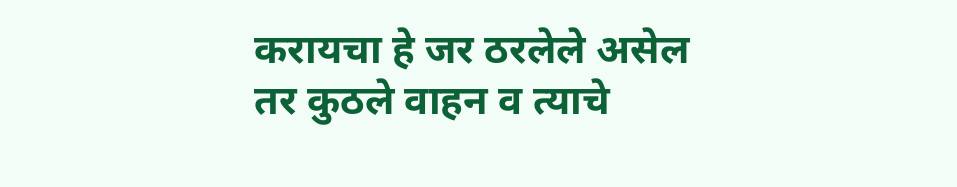करायचा हे जर ठरलेले असेल तर कुठले वाहन व त्याचे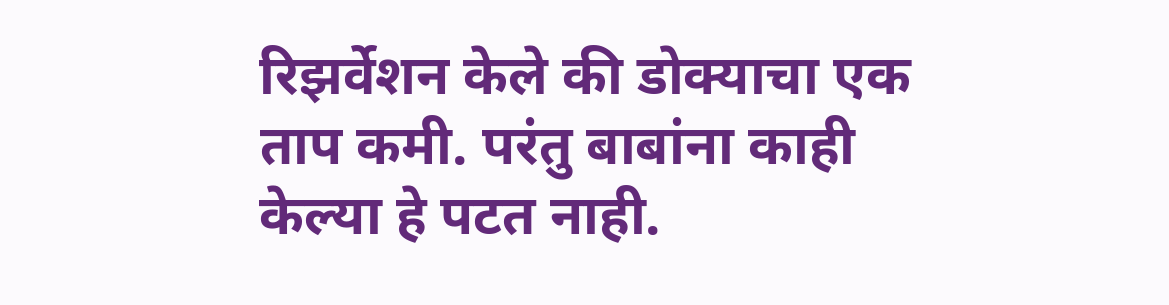रिझर्वेशन केले की डोक्याचा एक ताप कमी. परंतु बाबांना काही केल्या हे पटत नाही.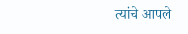त्यांचे आपले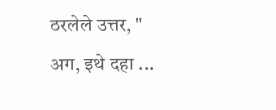ठरलेले उत्तर, " अग, इथे दहा ...